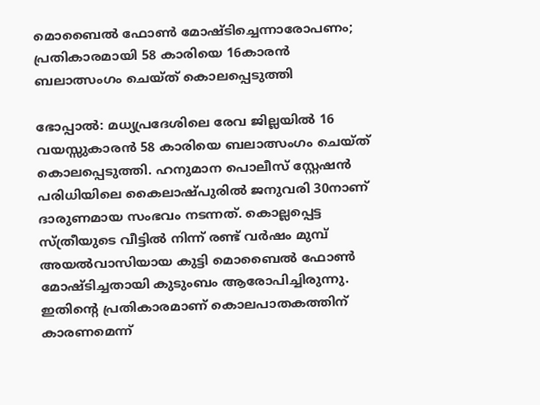മൊബൈൽ ഫോൺ മോഷ്ടിച്ചെന്നാരോപണം; പ്രതികാരമായി 58 കാരിയെ 16കാരൻ ബലാത്സംഗം ചെയ്ത് കൊലപ്പെടുത്തി

ഭോപ്പാൽ: മധ്യപ്രദേശിലെ രേവ ജില്ലയിൽ 16 വയസ്സുകാരൻ 58 കാരിയെ ബലാത്സംഗം ചെയ്ത് കൊലപ്പെടുത്തി. ഹനുമാന പൊലീസ് സ്റ്റേഷൻ പരിധിയിലെ കൈലാഷ്പുരിൽ ജനുവരി 30നാണ് ദാരുണമായ സംഭവം നടന്നത്. കൊല്ലപ്പെട്ട സ്ത്രീയുടെ വീട്ടിൽ നിന്ന് രണ്ട് വർഷം മുമ്പ് അയൽവാസിയായ കുട്ടി മൊബൈൽ ഫോൺ മോഷ്ടിച്ചതായി കുടുംബം ആരോപിച്ചിരുന്നു. ഇതിന്‍റെ പ്രതികാരമാണ് കൊലപാതകത്തിന് കാരണമെന്ന്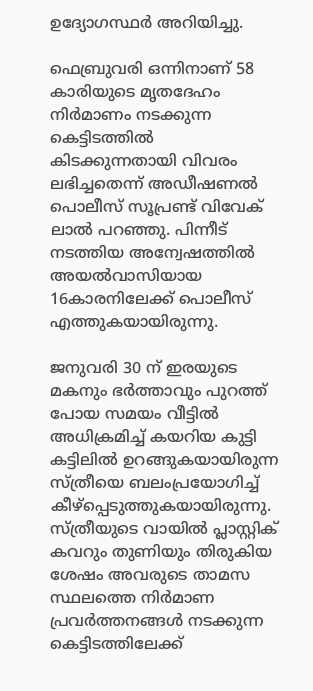ഉദ്യോഗസ്ഥർ അറിയിച്ചു.

ഫെബ്രുവരി ഒന്നിനാണ് 58 കാരിയുടെ മൃതദേഹം നിർമാണം നടക്കുന്ന കെട്ടിടത്തിൽ കിടക്കുന്നതായി വിവരം ലഭിച്ചതെന്ന് അഡീഷണൽ പൊലീസ് സൂപ്രണ്ട് വിവേക് ലാൽ പറഞ്ഞു. പിന്നീട് നടത്തിയ അന്വേഷത്തിൽ അയൽവാസിയായ 16കാരനിലേക്ക് പൊലീസ് എത്തുകയായിരുന്നു.

ജനുവരി 30 ന് ഇരയുടെ മകനും ഭർത്താവും പുറത്ത് പോയ സമയം വീട്ടിൽ അധിക്രമിച്ച് കയറിയ കുട്ടി കട്ടിലിൽ ഉറങ്ങുകയായിരുന്ന സ്ത്രീയെ ബലംപ്രയോഗിച്ച് കീഴ്പ്പെടുത്തുകയായിരുന്നു. സ്ത്രീയുടെ വായിൽ പ്ലാസ്റ്റിക് കവറും തുണിയും തിരുകിയ ശേഷം അവരുടെ താമസ സ്ഥലത്തെ നിർമാണ പ്രവർത്തനങ്ങൾ നടക്കുന്ന കെട്ടിടത്തിലേക്ക്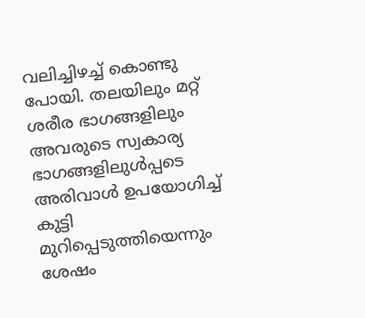വലിച്ചിഴച്ച് കൊണ്ടു പോയി. തലയിലും മറ്റ് ശരീര ഭാഗങ്ങളിലും അവരുടെ സ്വകാര്യ ഭാഗങ്ങളിലുൾപ്പടെ അരിവാൾ ഉപയോഗിച്ച് കുട്ടി മുറിപ്പെടുത്തിയെന്നും ശേഷം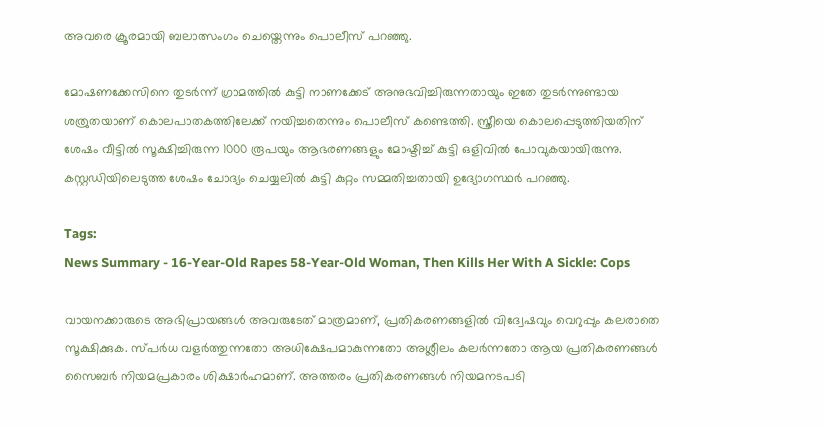അവരെ ക്രൂരമായി ബലാത്സംഗം ചെയ്തെന്നും പൊലീസ് പറഞ്ഞു.

മോഷണക്കേസിനെ തുടർന്ന് ഗ്രാമത്തിൽ കുട്ടി നാണക്കേട് അനുഭവിച്ചിരുന്നതായും ഇതേ തുടർന്നുണ്ടായ ശത്രുതയാണ് കൊലപാതകത്തിലേക്ക് നയിച്ചതെന്നും പൊലീസ് കണ്ടെത്തി. സ്ത്രീയെ കൊലപ്പെടുത്തിയതിന് ശേഷം വീട്ടിൽ സൂക്ഷിച്ചിരുന്ന 1000 രൂപയും ആഭരണങ്ങളും മോഷ്ടിച്ച് കുട്ടി ഒളിവിൽ പോവുകയായിരുന്നു. കസ്റ്റഡിയിലെടുത്ത ശേഷം ചോദ്യം ചെയ്യലിൽ കുട്ടി കുറ്റം സമ്മതിച്ചതായി ഉദ്യോഗസ്ഥർ പറഞ്ഞു.

Tags:
News Summary - 16-Year-Old Rapes 58-Year-Old Woman, Then Kills Her With A Sickle: Cops

വായനക്കാരുടെ അഭിപ്രായങ്ങള്‍ അവരുടേത് മാത്രമാണ്, പ്രതികരണങ്ങളിൽ വിദ്വേഷവും വെറുപ്പും കലരാതെ സൂക്ഷിക്കുക. സ്പർധ വളർത്തുന്നതോ അധിക്ഷേപമാകുന്നതോ അശ്ലീലം കലർന്നതോ ആയ പ്രതികരണങ്ങൾ സൈബർ നിയമപ്രകാരം ശിക്ഷാർഹമാണ്. അത്തരം പ്രതികരണങ്ങൾ നിയമനടപടി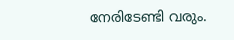നേരിടേണ്ടി വരും.